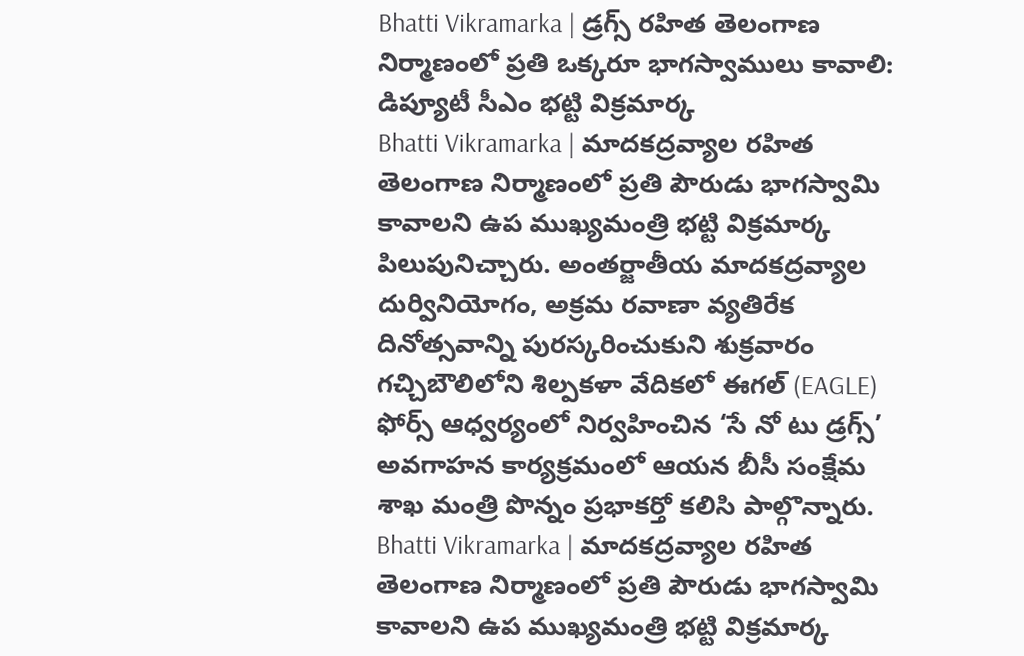Bhatti Vikramarka | డ్రగ్స్ రహిత తెలంగాణ నిర్మాణంలో ప్రతి ఒక్కరూ భాగస్వాములు కావాలి: డిప్యూటీ సీఎం భట్టి విక్రమార్క
Bhatti Vikramarka | మాదకద్రవ్యాల రహిత తెలంగాణ నిర్మాణంలో ప్రతి పౌరుడు భాగస్వామి కావాలని ఉప ముఖ్యమంత్రి భట్టి విక్రమార్క పిలుపునిచ్చారు. అంతర్జాతీయ మాదకద్రవ్యాల దుర్వినియోగం, అక్రమ రవాణా వ్యతిరేక దినోత్సవాన్ని పురస్కరించుకుని శుక్రవారం గచ్చిబౌలిలోని శిల్పకళా వేదికలో ఈగల్ (EAGLE) ఫోర్స్ ఆధ్వర్యంలో నిర్వహించిన ‘సే నో టు డ్రగ్స్’ అవగాహన కార్యక్రమంలో ఆయన బీసీ సంక్షేమ శాఖ మంత్రి పొన్నం ప్రభాకర్తో కలిసి పాల్గొన్నారు.
Bhatti Vikramarka | మాదకద్రవ్యాల రహిత తెలంగాణ నిర్మాణంలో ప్రతి పౌరుడు భాగస్వామి కావాలని ఉప ముఖ్యమంత్రి భట్టి విక్రమార్క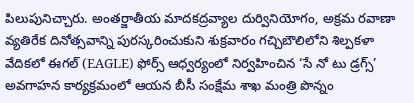పిలుపునిచ్చారు. అంతర్జాతీయ మాదకద్రవ్యాల దుర్వినియోగం, అక్రమ రవాణా వ్యతిరేక దినోత్సవాన్ని పురస్కరించుకుని శుక్రవారం గచ్చిబౌలిలోని శిల్పకళా వేదికలో ఈగల్ (EAGLE) ఫోర్స్ ఆధ్వర్యంలో నిర్వహించిన ‘సే నో టు డ్రగ్స్’ అవగాహన కార్యక్రమంలో ఆయన బీసీ సంక్షేమ శాఖ మంత్రి పొన్నం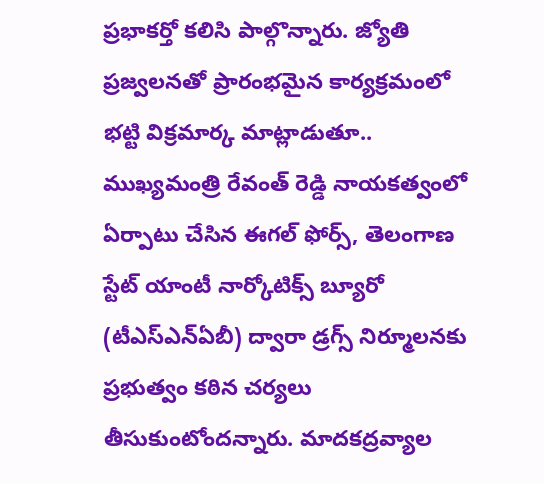ప్రభాకర్తో కలిసి పాల్గొన్నారు. జ్యోతి ప్రజ్వలనతో ప్రారంభమైన కార్యక్రమంలో భట్టి విక్రమార్క మాట్లాడుతూ.. ముఖ్యమంత్రి రేవంత్ రెడ్డి నాయకత్వంలో ఏర్పాటు చేసిన ఈగల్ ఫోర్స్, తెలంగాణ స్టేట్ యాంటీ నార్కోటిక్స్ బ్యూరో (టీఎస్ఎన్ఏబీ) ద్వారా డ్రగ్స్ నిర్మూలనకు ప్రభుత్వం కఠిన చర్యలు తీసుకుంటోందన్నారు. మాదకద్రవ్యాల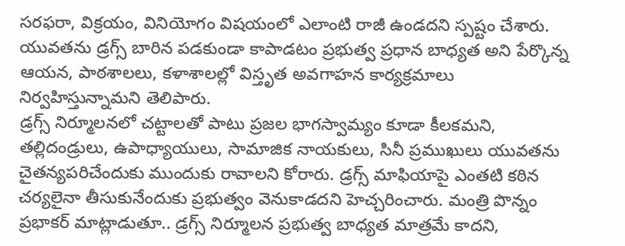సరఫరా, విక్రయం, వినియోగం విషయంలో ఎలాంటి రాజీ ఉండదని స్పష్టం చేశారు. యువతను డ్రగ్స్ బారిన పడకుండా కాపాడటం ప్రభుత్వ ప్రధాన బాధ్యత అని పేర్కొన్న ఆయన, పాఠశాలలు, కళాశాలల్లో విస్తృత అవగాహన కార్యక్రమాలు నిర్వహిస్తున్నామని తెలిపారు.
డ్రగ్స్ నిర్మూలనలో చట్టాలతో పాటు ప్రజల భాగస్వామ్యం కూడా కీలకమని, తల్లిదండ్రులు, ఉపాధ్యాయులు, సామాజిక నాయకులు, సినీ ప్రముఖులు యువతను చైతన్యపరిచేందుకు ముందుకు రావాలని కోరారు. డ్రగ్స్ మాఫియాపై ఎంతటి కఠిన చర్యలైనా తీసుకునేందుకు ప్రభుత్వం వెనుకాడదని హెచ్చరించారు. మంత్రి పొన్నం ప్రభాకర్ మాట్లాడుతూ.. డ్రగ్స్ నిర్మూలన ప్రభుత్వ బాధ్యత మాత్రమే కాదని,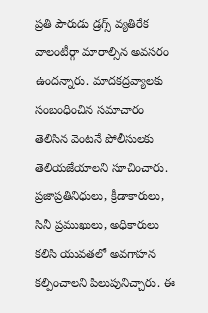ప్రతి పౌరుడు డ్రగ్స్ వ్యతిరేక వాలంటీర్గా మారాల్సిన అవసరం ఉందన్నారు. మాదకద్రవ్యాలకు సంబంధించిన సమాచారం తెలిసిన వెంటనే పోలీసులకు తెలియజేయాలని సూచించారు. ప్రజాప్రతినిధులు, క్రీడాకారులు, సినీ ప్రముఖులు, అధికారులు కలిసి యువతలో అవగాహన కల్పించాలని పిలుపునిచ్చారు. ఈ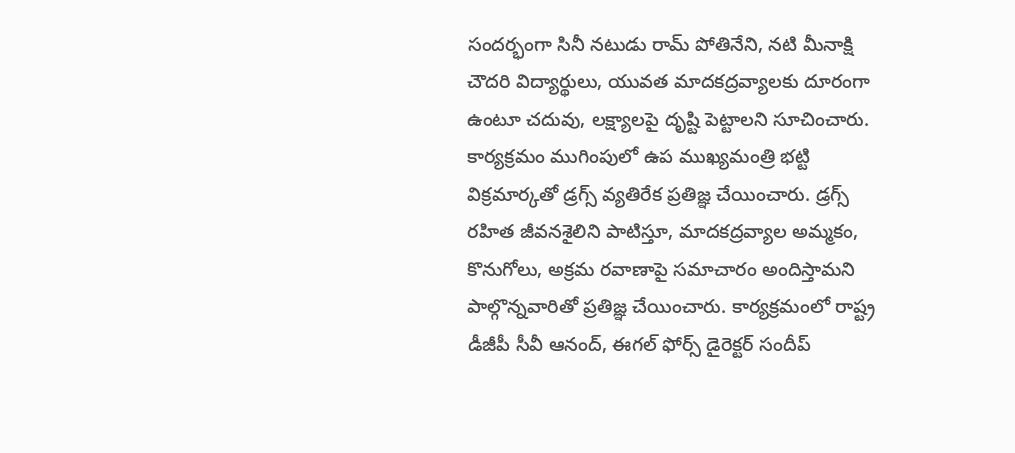సందర్భంగా సినీ నటుడు రామ్ పోతినేని, నటి మీనాక్షి చౌదరి విద్యార్థులు, యువత మాదకద్రవ్యాలకు దూరంగా ఉంటూ చదువు, లక్ష్యాలపై దృష్టి పెట్టాలని సూచించారు. కార్యక్రమం ముగింపులో ఉప ముఖ్యమంత్రి భట్టి విక్రమార్కతో డ్రగ్స్ వ్యతిరేక ప్రతిజ్ఞ చేయించారు. డ్రగ్స్ రహిత జీవనశైలిని పాటిస్తూ, మాదకద్రవ్యాల అమ్మకం, కొనుగోలు, అక్రమ రవాణాపై సమాచారం అందిస్తామని పాల్గొన్నవారితో ప్రతిజ్ఞ చేయించారు. కార్యక్రమంలో రాష్ట్ర డీజీపీ సీవీ ఆనంద్, ఈగల్ ఫోర్స్ డైరెక్టర్ సందీప్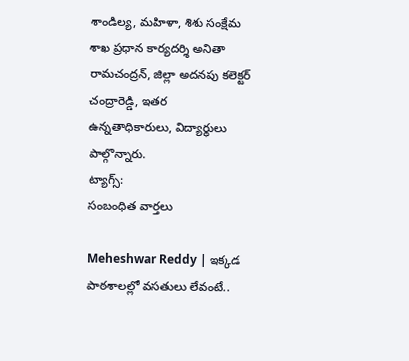శాండిల్య, మహిళా, శిశు సంక్షేమ శాఖ ప్రధాన కార్యదర్శి అనితా రామచంద్రన్, జిల్లా అదనపు కలెక్టర్ చంద్రారెడ్డి, ఇతర ఉన్నతాధికారులు, విద్యార్థులు పాల్గొన్నారు.
ట్యాగ్స్:
సంబంధిత వార్తలు

Meheshwar Reddy | ఇక్కడ పాఠశాలల్లో వసతులు లేవంటే..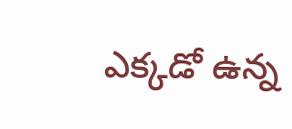ఎక్కడో ఉన్న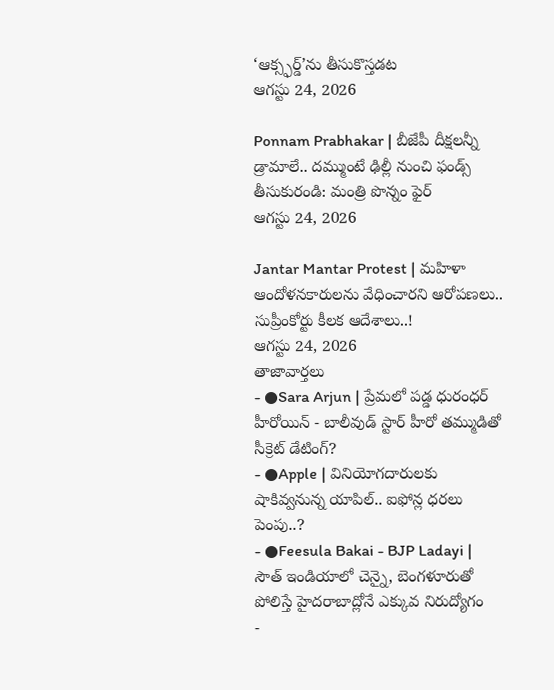‘ఆక్స్ఫర్డ్’ను తీసుకొస్తడట
ఆగస్టు 24, 2026

Ponnam Prabhakar | బీజేపీ దీక్షలన్నీ డ్రామాలే.. దమ్ముంటే ఢిల్లీ నుంచి ఫండ్స్ తీసుకురండి: మంత్రి పొన్నం ఫైర్
ఆగస్టు 24, 2026

Jantar Mantar Protest | మహిళా ఆందోళనకారులను వేధించారని ఆరోపణలు.. సుప్రీంకోర్టు కీలక ఆదేశాలు..!
ఆగస్టు 24, 2026
తాజావార్తలు
- ●Sara Arjun | ప్రేమలో పడ్డ ధురంధర్ హీరోయిన్ - బాలీవుడ్ స్టార్ హీరో తమ్ముడితో సీక్రెట్ డేటింగ్?
- ●Apple | వినియోగదారులకు షాకివ్వనున్న యాపిల్.. ఐఫోన్ల ధరలు పెంపు..?
- ●Feesula Bakai - BJP Ladayi | సౌత్ ఇండియాలో చెన్నై, బెంగళూరుతో పోలిస్తే హైదరాబాద్లోనే ఎక్కువ నిరుద్యోగం
-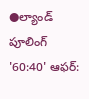●ల్యాండ్ పూలింగ్ '60:40' ఆఫర్: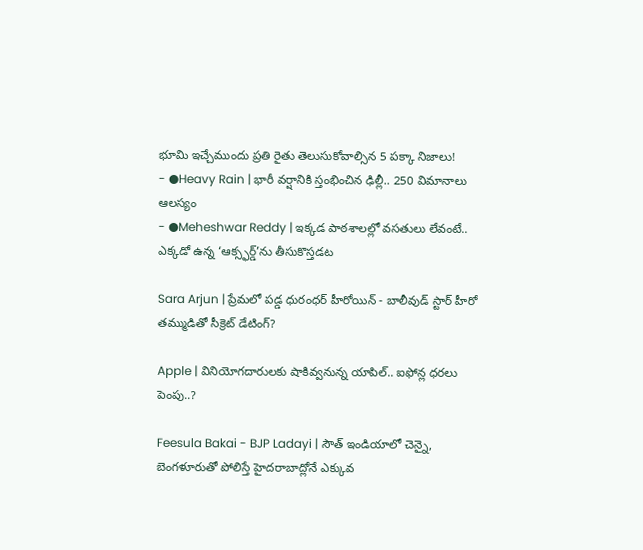భూమి ఇచ్చేముందు ప్రతి రైతు తెలుసుకోవాల్సిన 5 పక్కా నిజాలు!
- ●Heavy Rain | భారీ వర్షానికి స్తంభించిన ఢిల్లీ.. 250 విమానాలు ఆలస్యం
- ●Meheshwar Reddy | ఇక్కడ పాఠశాలల్లో వసతులు లేవంటే.. ఎక్కడో ఉన్న ‘ఆక్స్ఫర్డ్’ను తీసుకొస్తడట

Sara Arjun | ప్రేమలో పడ్డ ధురంధర్ హీరోయిన్ - బాలీవుడ్ స్టార్ హీరో తమ్ముడితో సీక్రెట్ డేటింగ్?

Apple | వినియోగదారులకు షాకివ్వనున్న యాపిల్.. ఐఫోన్ల ధరలు పెంపు..?

Feesula Bakai - BJP Ladayi | సౌత్ ఇండియాలో చెన్నై, బెంగళూరుతో పోలిస్తే హైదరాబాద్లోనే ఎక్కువ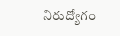నిరుద్యోగం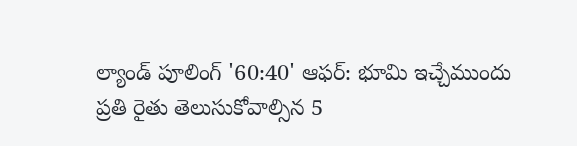ల్యాండ్ పూలింగ్ '60:40' ఆఫర్: భూమి ఇచ్చేముందు ప్రతి రైతు తెలుసుకోవాల్సిన 5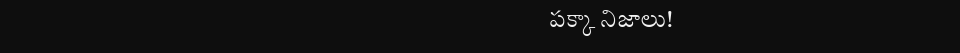పక్కా నిజాలు!